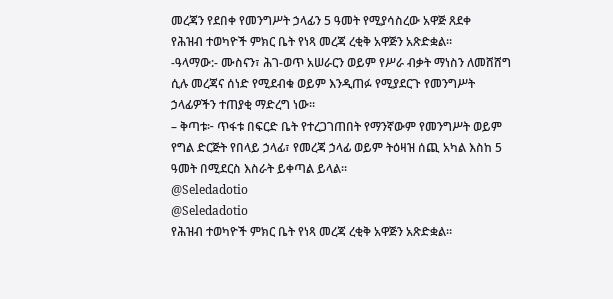መረጃን የደበቀ የመንግሥት ኃላፊን 5 ዓመት የሚያሳስረው አዋጅ ጸደቀ
የሕዝብ ተወካዮች ምክር ቤት የነጻ መረጃ ረቂቅ አዋጅን አጽድቋል።
-ዓላማው:- ሙስናን፣ ሕገ-ወጥ አሠራርን ወይም የሥራ ብቃት ማነስን ለመሸሸግ ሲሉ መረጃና ሰነድ የሚደብቁ ወይም እንዲጠፉ የሚያደርጉ የመንግሥት ኃላፊዎችን ተጠያቂ ማድረግ ነው።
– ቅጣቱ፦ ጥፋቱ በፍርድ ቤት የተረጋገጠበት የማንኛውም የመንግሥት ወይም የግል ድርጅት የበላይ ኃላፊ፣ የመረጃ ኃላፊ ወይም ትዕዛዝ ሰጪ አካል እስከ 5 ዓመት በሚደርስ እስራት ይቀጣል ይላል።
@Seledadotio
@Seledadotio
የሕዝብ ተወካዮች ምክር ቤት የነጻ መረጃ ረቂቅ አዋጅን አጽድቋል።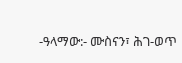-ዓላማው:- ሙስናን፣ ሕገ-ወጥ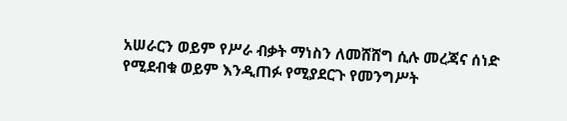አሠራርን ወይም የሥራ ብቃት ማነስን ለመሸሸግ ሲሉ መረጃና ሰነድ የሚደብቁ ወይም እንዲጠፉ የሚያደርጉ የመንግሥት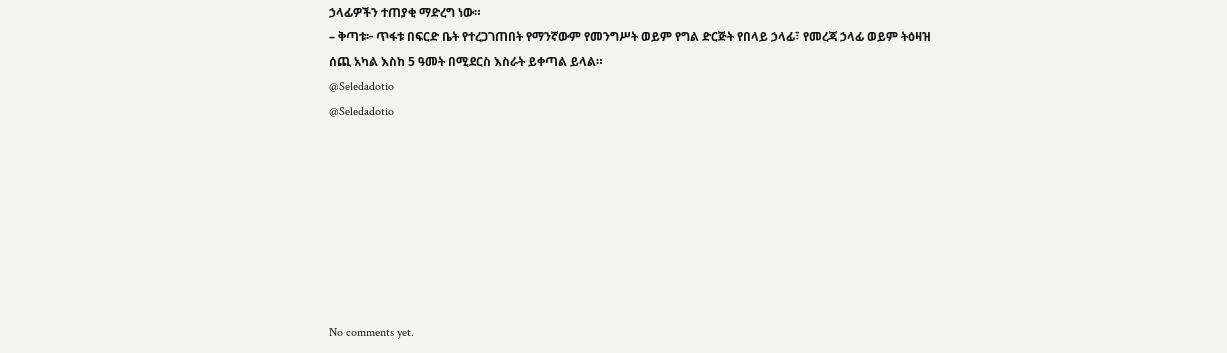ኃላፊዎችን ተጠያቂ ማድረግ ነው።
– ቅጣቱ፦ ጥፋቱ በፍርድ ቤት የተረጋገጠበት የማንኛውም የመንግሥት ወይም የግል ድርጅት የበላይ ኃላፊ፣ የመረጃ ኃላፊ ወይም ትዕዛዝ ሰጪ አካል እስከ 5 ዓመት በሚደርስ እስራት ይቀጣል ይላል።
@Seledadotio
@Seledadotio








No comments yet.